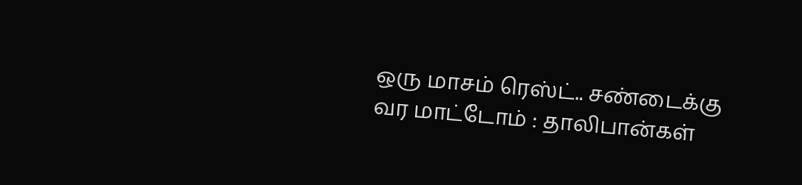ஒரு மாசம் ரெஸ்ட்.. சண்டைக்கு வர மாட்டோம் : தாலிபான்கள்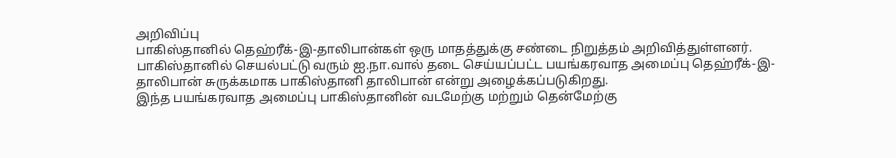அறிவிப்பு
பாகிஸ்தானில் தெஹ்ரீக்-இ-தாலிபான்கள் ஒரு மாதத்துக்கு சண்டை நிறுத்தம் அறிவித்துள்ளனர்.
பாகிஸ்தானில் செயல்பட்டு வரும் ஐ.நா.வால் தடை செய்யப்பட்ட பயங்கரவாத அமைப்பு தெஹ்ரீக்-இ-தாலிபான் சுருக்கமாக பாகிஸ்தானி தாலிபான் என்று அழைக்கப்படுகிறது.
இந்த பயங்கரவாத அமைப்பு பாகிஸ்தானின் வடமேற்கு மற்றும் தென்மேற்கு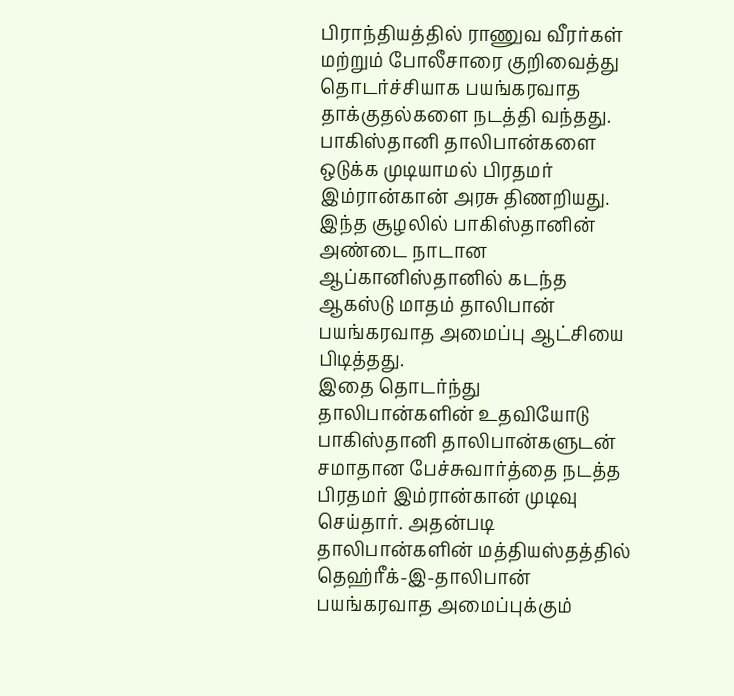பிராந்தியத்தில் ராணுவ வீரர்கள் மற்றும் போலீசாரை குறிவைத்து தொடர்ச்சியாக பயங்கரவாத தாக்குதல்களை நடத்தி வந்தது. பாகிஸ்தானி தாலிபான்களை ஒடுக்க முடியாமல் பிரதமர் இம்ரான்கான் அரசு திணறியது.
இந்த சூழலில் பாகிஸ்தானின் அண்டை நாடான ஆப்கானிஸ்தானில் கடந்த ஆகஸ்டு மாதம் தாலிபான் பயங்கரவாத அமைப்பு ஆட்சியை பிடித்தது.
இதை தொடர்ந்து தாலிபான்களின் உதவியோடு பாகிஸ்தானி தாலிபான்களுடன் சமாதான பேச்சுவார்த்தை நடத்த பிரதமர் இம்ரான்கான் முடிவு செய்தார். அதன்படி தாலிபான்களின் மத்தியஸ்தத்தில் தெஹ்ரீக்-இ-தாலிபான் பயங்கரவாத அமைப்புக்கும்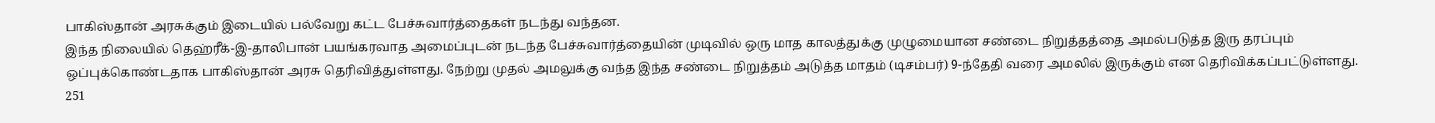பாகிஸ்தான் அரசுக்கும் இடையில் பல்வேறு கட்ட பேச்சுவார்த்தைகள் நடந்து வந்தன.
இந்த நிலையில் தெஹ்ரீக்-இ-தாலிபான் பயங்கரவாத அமைப்புடன் நடந்த பேச்சுவார்த்தையின் முடிவில் ஒரு மாத காலத்துக்கு முழுமையான சண்டை நிறுத்தத்தை அமல்படுத்த இரு தரப்பும் ஒப்புக்கொண்டதாக பாகிஸ்தான் அரசு தெரிவித்துள்ளது. நேற்று முதல் அமலுக்கு வந்த இந்த சண்டை நிறுத்தம் அடுத்த மாதம் (டிசம்பர்) 9-ந்தேதி வரை அமலில் இருக்கும் என தெரிவிக்கப்பட்டுள்ளது.
251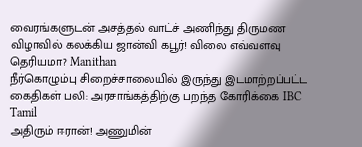வைரங்களுடன் அசத்தல் வாட்ச் அணிந்து திருமண விழாவில் கலக்கிய ஜான்வி கபூர்! விலை எவ்வளவு தெரியமா? Manithan
நீர்கொழும்பு சிறைச்சாலையில் இருந்து இடமாற்றப்பட்ட கைதிகள் பலி: அரசாங்கத்திற்கு பறந்த கோரிக்கை IBC Tamil
அதிரும் ஈரான்! அணுமின்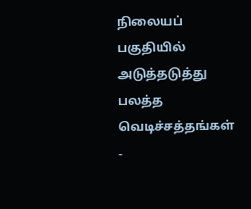நிலையப் பகுதியில் அடுத்தடுத்து பலத்த வெடிச்சத்தங்கள் -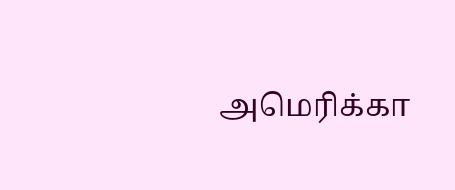அமெரிக்கா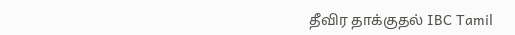தீவிர தாக்குதல் IBC Tamil